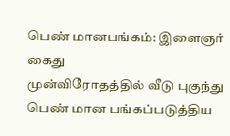பெண் மானபங்கம்: இளைஞர் கைது
முன்விரோதத்தில் வீடு புகுந்து பெண் மான பங்கப்படுத்திய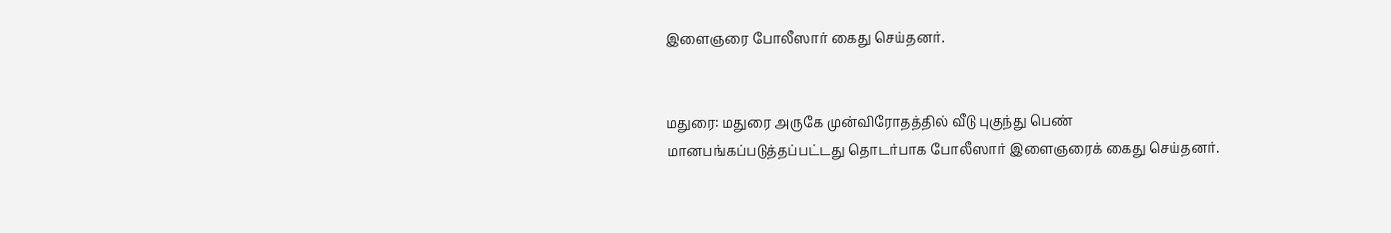இளைஞரை போலீஸார் கைது செய்தனர்.


மதுரை: மதுரை அருகே முன்விரோதத்தில் வீடு புகுந்து பெண் மானபங்கப்படுத்தப்பட்டது தொடர்பாக போலீஸார் இளைஞரைக் கைது செய்தனர்.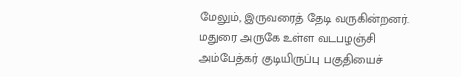மேலும், இருவரைத் தேடி வருகின்றனர்.
மதுரை அருகே உள்ள வடபழஞ்சி அம்பேத்கர் குடியிருப்பு பகுதியைச்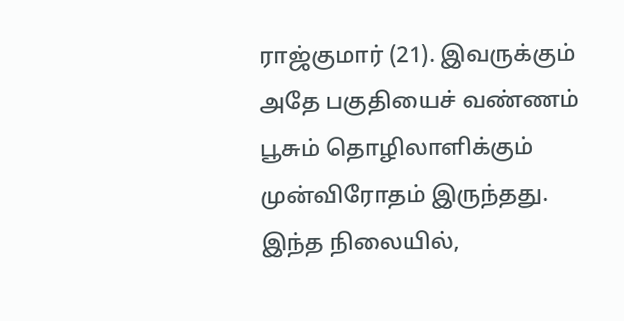ராஜ்குமார் (21). இவருக்கும் அதே பகுதியைச் வண்ணம் பூசும் தொழிலாளிக்கும் முன்விரோதம் இருந்தது.
இந்த நிலையில்,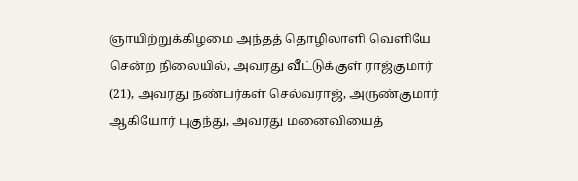ஞாயிற்றுக்கிழமை அந்தத் தொழிலாளி வெளியே சென்ற நிலையில், அவரது வீட்டுக்குள் ராஜ்குமார் (21), அவரது நண்பர்கள் செல்வராஜ், அருண்குமார் ஆகியோர் புகுந்து, அவரது மனைவியைத்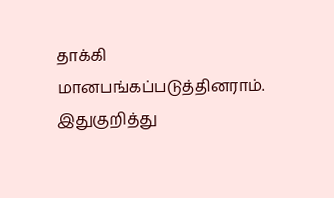தாக்கி மானபங்கப்படுத்தினராம். இதுகுறித்து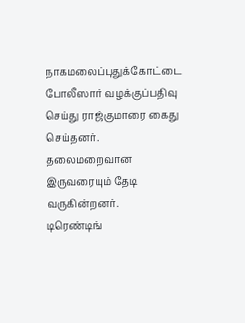நாகமலைப்புதுக்கோட்டை போலீஸார் வழக்குப்பதிவு செய்து ராஜ்குமாரை கைது செய்தனர். தலைமறைவான இருவரையும் தேடி வருகின்றனர்.
டிரெண்டிங்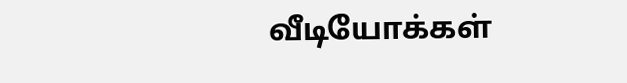வீடியோக்கள்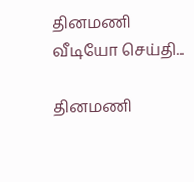தினமணி வீடியோ செய்தி...

தினமணி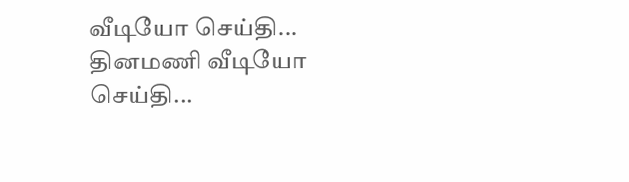வீடியோ செய்தி...
தினமணி வீடியோ செய்தி...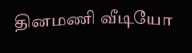தினமணி வீடியோ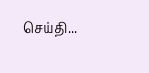செய்தி...